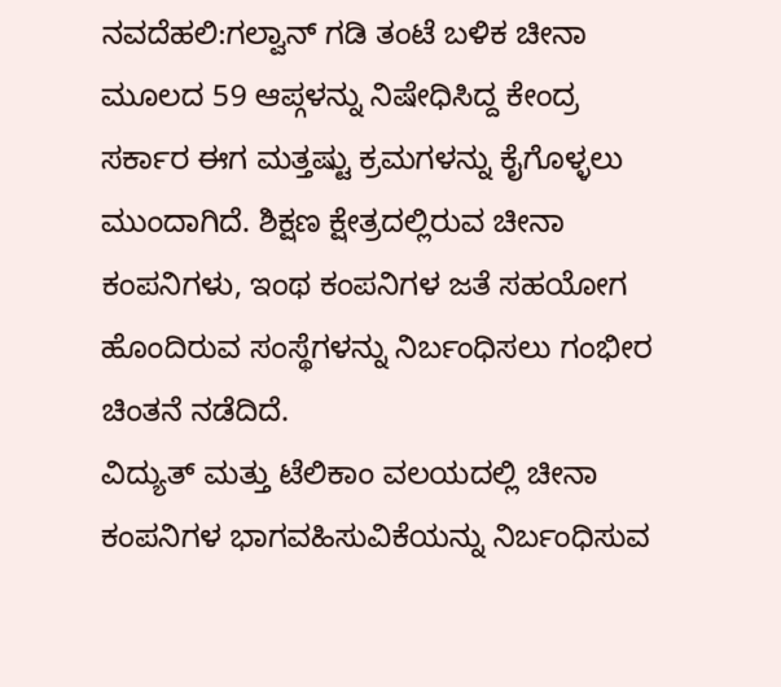ನವದೆಹಲಿ:ಗಲ್ವಾನ್ ಗಡಿ ತಂಟೆ ಬಳಿಕ ಚೀನಾ ಮೂಲದ 59 ಆಪ್ಗಳನ್ನು ನಿಷೇಧಿಸಿದ್ದ ಕೇಂದ್ರ ಸರ್ಕಾರ ಈಗ ಮತ್ತಷ್ಟು ಕ್ರಮಗಳನ್ನು ಕೈಗೊಳ್ಳಲು ಮುಂದಾಗಿದೆ. ಶಿಕ್ಷಣ ಕ್ಷೇತ್ರದಲ್ಲಿರುವ ಚೀನಾ ಕಂಪನಿಗಳು, ಇಂಥ ಕಂಪನಿಗಳ ಜತೆ ಸಹಯೋಗ ಹೊಂದಿರುವ ಸಂಸ್ಥೆಗಳನ್ನು ನಿರ್ಬಂಧಿಸಲು ಗಂಭೀರ ಚಿಂತನೆ ನಡೆದಿದೆ.
ವಿದ್ಯುತ್ ಮತ್ತು ಟೆಲಿಕಾಂ ವಲಯದಲ್ಲಿ ಚೀನಾ ಕಂಪನಿಗಳ ಭಾಗವಹಿಸುವಿಕೆಯನ್ನು ನಿರ್ಬಂಧಿಸುವ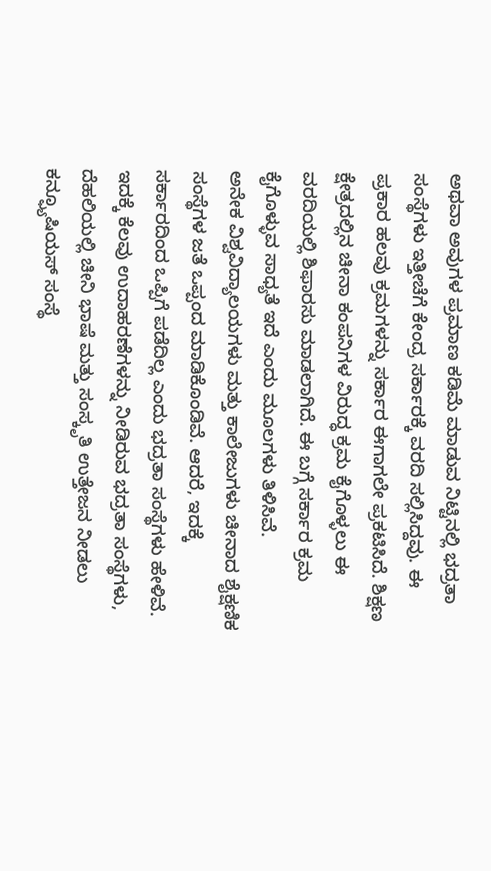ಅಥವಾ ಅವುಗಳ ಪ್ರಮಾಣ ಕಡಿಮೆ ಮಾಡುವ ನಿಟ್ಟಿನಲ್ಲಿ ಭದ್ರತಾ ಸಂಸ್ಥೆಗಳು ಇತ್ತೀಚೆಗೆ ಕೇಂದ್ರ ಸರ್ಕಾರಕ್ಕೆ ವರದಿ ಸಲ್ಲಿಸಿದ್ದವು. ಈ ಪ್ರಕಾರ ಹಲವು ಕ್ರಮಗಳನ್ನು ಸರ್ಕಾರ ಈಗಾಗಲೇ ಪ್ರಕಟಿಸಿದೆ. ಶಿಕ್ಷಣ ಕ್ಷೇತ್ರದಲ್ಲಿನ ಚೀನಾ ಕಂಪನಿಗಳ ವಿರುದ್ಧ ಕ್ರಮ ಕೈಗೊಳ್ಳಲು ಈ ವರದಿಯಲ್ಲಿ ಶಿಫಾರಸು ಮಾಡಲಾಗಿದೆ. ಈ ಬಗ್ಗೆ ಸರ್ಕಾರ ಕ್ರಮ ಕೈಗೊಳ್ಳುವ ಸಾಧ್ಯತೆ ಇದೆ ಎಂದು ಮೂಲಗಳು ತಿಳಿಸಿವೆ.
ಅನೇಕ ವಿಶ್ವವಿದ್ಯಾಲಯಗಳು ಮತ್ತು ಕಾಲೇಜುಗಳು ಚೀನಾದ ಶೈಕ್ಷಣಿಕ ಸಂಸ್ಥೆಗಳ ಜತೆ ಒಪ್ಪಂದ ಮಾಡಿಕೊಂಡಿವೆ. ಆದರೆ, ಇದಕ್ಕೆ ಸರ್ಕಾರದಿಂದ ಒಪ್ಪಿಗೆ ಪಡೆದಿಲ್ಲ ಎಂದು ಭದ್ರತಾ ಸಂಸ್ಥೆಗಳು ಹೇಳಿವೆ. ಇದಕ್ಕೆ ಕೆಲವು ಉದಾಹರಣೆಗಳನ್ನು ನೀಡಿರುವ ಭದ್ರತಾ ಸಂಸ್ಥೆಗಳು, ದೆಹಲಿಯಲ್ಲಿ ಚೀನಿ ಭಾಷೆ ಮತ್ತು ಸಂಸ್ಕೃತಿ ಉತ್ತೇಜನ ನೀಡಲು ಕನ್ಫ್ಯೂಷಿಯಸ್ ಸಂಸ್ಥೆ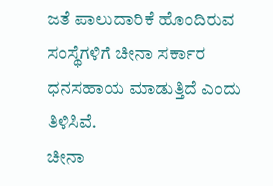ಜತೆ ಪಾಲುದಾರಿಕೆ ಹೊಂದಿರುವ ಸಂಸ್ಥೆಗಳಿಗೆ ಚೀನಾ ಸರ್ಕಾರ ಧನಸಹಾಯ ಮಾಡುತ್ತಿದೆ ಎಂದು ತಿಳಿಸಿವೆ.
ಚೀನಾ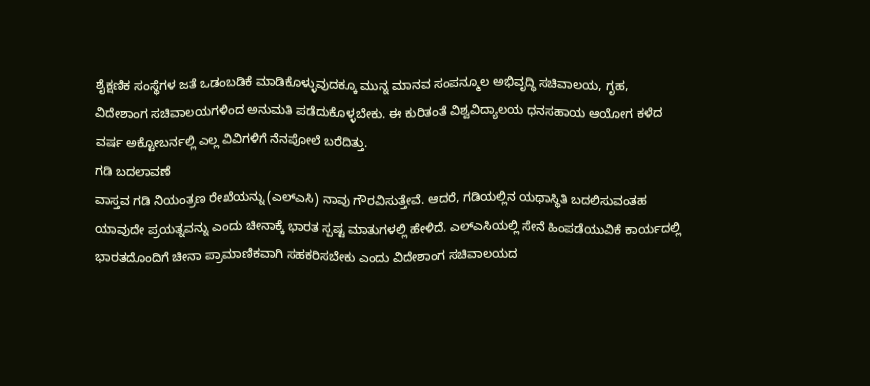ಶೈಕ್ಷಣಿಕ ಸಂಸ್ಥೆಗಳ ಜತೆ ಒಡಂಬಡಿಕೆ ಮಾಡಿಕೊಳ್ಳುವುದಕ್ಕೂ ಮುನ್ನ ಮಾನವ ಸಂಪನ್ಮೂಲ ಅಭಿವೃದ್ಧಿ ಸಚಿವಾಲಯ, ಗೃಹ, ವಿದೇಶಾಂಗ ಸಚಿವಾಲಯಗಳಿಂದ ಅನುಮತಿ ಪಡೆದುಕೊಳ್ಳಬೇಕು. ಈ ಕುರಿತಂತೆ ವಿಶ್ವವಿದ್ಯಾಲಯ ಧನಸಹಾಯ ಆಯೋಗ ಕಳೆದ ವರ್ಷ ಅಕ್ಟೋಬರ್ನಲ್ಲಿ ಎಲ್ಲ ವಿವಿಗಳಿಗೆ ನೆನಪೋಲೆ ಬರೆದಿತ್ತು.
ಗಡಿ ಬದಲಾವಣೆ
ವಾಸ್ತವ ಗಡಿ ನಿಯಂತ್ರಣ ರೇಖೆಯನ್ನು (ಎಲ್ಎಸಿ) ನಾವು ಗೌರವಿಸುತ್ತೇವೆ. ಆದರೆ, ಗಡಿಯಲ್ಲಿನ ಯಥಾಸ್ಥಿತಿ ಬದಲಿಸುವಂತಹ ಯಾವುದೇ ಪ್ರಯತ್ನವನ್ನು ಎಂದು ಚೀನಾಕ್ಕೆ ಭಾರತ ಸ್ಪಷ್ಟ ಮಾತುಗಳಲ್ಲಿ ಹೇಳಿದೆ. ಎಲ್ಎಸಿಯಲ್ಲಿ ಸೇನೆ ಹಿಂಪಡೆಯುವಿಕೆ ಕಾರ್ಯದಲ್ಲಿ ಭಾರತದೊಂದಿಗೆ ಚೀನಾ ಪ್ರಾಮಾಣಿಕವಾಗಿ ಸಹಕರಿಸಬೇಕು ಎಂದು ವಿದೇಶಾಂಗ ಸಚಿವಾಲಯದ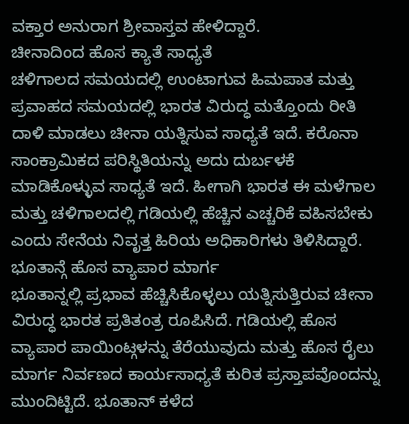ವಕ್ತಾರ ಅನುರಾಗ ಶ್ರೀವಾಸ್ತವ ಹೇಳಿದ್ದಾರೆ.
ಚೀನಾದಿಂದ ಹೊಸ ಕ್ಯಾತೆ ಸಾಧ್ಯತೆ
ಚಳಿಗಾಲದ ಸಮಯದಲ್ಲಿ ಉಂಟಾಗುವ ಹಿಮಪಾತ ಮತ್ತು ಪ್ರವಾಹದ ಸಮಯದಲ್ಲಿ ಭಾರತ ವಿರುದ್ಧ ಮತ್ತೊಂದು ರೀತಿ ದಾಳಿ ಮಾಡಲು ಚೀನಾ ಯತ್ನಿಸುವ ಸಾಧ್ಯತೆ ಇದೆ. ಕರೊನಾ ಸಾಂಕ್ರಾಮಿಕದ ಪರಿಸ್ಥಿತಿಯನ್ನು ಅದು ದುರ್ಬಳಕೆ ಮಾಡಿಕೊಳ್ಳುವ ಸಾಧ್ಯತೆ ಇದೆ. ಹೀಗಾಗಿ ಭಾರತ ಈ ಮಳೆಗಾಲ ಮತ್ತು ಚಳಿಗಾಲದಲ್ಲಿ ಗಡಿಯಲ್ಲಿ ಹೆಚ್ಚಿನ ಎಚ್ಚರಿಕೆ ವಹಿಸಬೇಕು ಎಂದು ಸೇನೆಯ ನಿವೃತ್ತ ಹಿರಿಯ ಅಧಿಕಾರಿಗಳು ತಿಳಿಸಿದ್ದಾರೆ.
ಭೂತಾನ್ಗೆ ಹೊಸ ವ್ಯಾಪಾರ ಮಾರ್ಗ
ಭೂತಾನ್ನಲ್ಲಿ ಪ್ರಭಾವ ಹೆಚ್ಚಿಸಿಕೊಳ್ಳಲು ಯತ್ನಿಸುತ್ತಿರುವ ಚೀನಾ ವಿರುದ್ಧ ಭಾರತ ಪ್ರತಿತಂತ್ರ ರೂಪಿಸಿದೆ. ಗಡಿಯಲ್ಲಿ ಹೊಸ ವ್ಯಾಪಾರ ಪಾಯಿಂಟ್ಗಳನ್ನು ತೆರೆಯುವುದು ಮತ್ತು ಹೊಸ ರೈಲು ಮಾರ್ಗ ನಿರ್ವಣದ ಕಾರ್ಯಸಾಧ್ಯತೆ ಕುರಿತ ಪ್ರಸ್ತಾಪವೊಂದನ್ನು ಮುಂದಿಟ್ಟಿದೆ. ಭೂತಾನ್ ಕಳೆದ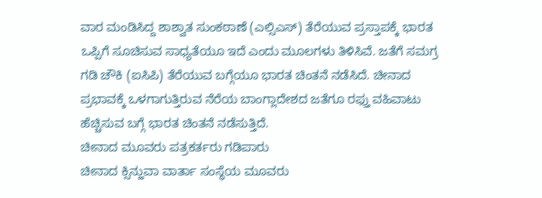ವಾರ ಮಂಡಿಸಿದ್ದ ಶಾಶ್ವಾತ ಸುಂಕಠಾಣೆ (ಎಲ್ಸಿಎಸ್) ತೆರೆಯುವ ಪ್ರಸ್ತಾಪಕ್ಕೆ ಭಾರತ ಒಪ್ಪಿಗೆ ಸೂಚಿಸುವ ಸಾಧ್ಯತೆಯೂ ಇದೆ ಎಂದು ಮೂಲಗಳು ತಿಳಿಸಿವೆ. ಜತೆಗೆ ಸಮಗ್ರ ಗಡಿ ಚೌಕಿ (ಐಸಿಪಿ) ತೆರೆಯುವ ಬಗ್ಗೆಯೂ ಭಾರತ ಚಿಂತನೆ ನಡೆಸಿದೆ. ಚೀನಾದ ಪ್ರಭಾವಕ್ಕೆ ಒಳಗಾಗುತ್ತಿರುವ ನೆರೆಯ ಬಾಂಗ್ಲಾದೇಶದ ಜತೆಗೂ ರಫ್ತು ವಹಿವಾಟು ಹೆಚ್ಚಿಸುವ ಬಗ್ಗೆ ಭಾರತ ಚಿಂತನೆ ನಡೆಸುತ್ತಿದೆ.
ಚೀನಾದ ಮೂವರು ಪತ್ರಕರ್ತರು ಗಡಿಪಾರು
ಚೀನಾದ ಕ್ಸಿನ್ಹುವಾ ವಾರ್ತಾ ಸಂಸ್ಥೆಯ ಮೂವರು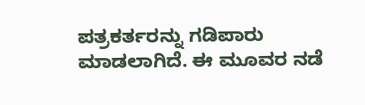ಪತ್ರಕರ್ತರನ್ನು ಗಡಿಪಾರು ಮಾಡಲಾಗಿದೆ. ಈ ಮೂವರ ನಡೆ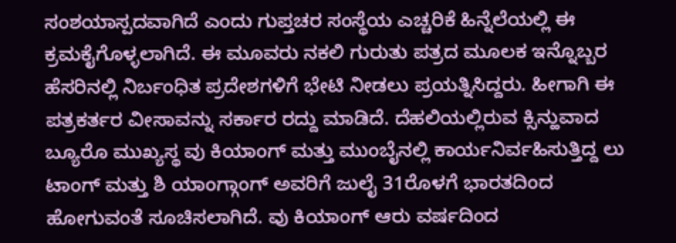ಸಂಶಯಾಸ್ಪದವಾಗಿದೆ ಎಂದು ಗುಪ್ತಚರ ಸಂಸ್ಥೆಯ ಎಚ್ಚರಿಕೆ ಹಿನ್ನೆಲೆಯಲ್ಲಿ ಈ ಕ್ರಮಕೈಗೊಳ್ಳಲಾಗಿದೆ. ಈ ಮೂವರು ನಕಲಿ ಗುರುತು ಪತ್ರದ ಮೂಲಕ ಇನ್ನೊಬ್ಬರ ಹೆಸರಿನಲ್ಲಿ ನಿರ್ಬಂಧಿತ ಪ್ರದೇಶಗಳಿಗೆ ಭೇಟಿ ನೀಡಲು ಪ್ರಯತ್ನಿಸಿದ್ದರು. ಹೀಗಾಗಿ ಈ ಪತ್ರಕರ್ತರ ವೀಸಾವನ್ನು ಸರ್ಕಾರ ರದ್ದು ಮಾಡಿದೆ. ದೆಹಲಿಯಲ್ಲಿರುವ ಕ್ಸಿನ್ಹುವಾದ ಬ್ಯೂರೊ ಮುಖ್ಯಸ್ಥ ವು ಕಿಯಾಂಗ್ ಮತ್ತು ಮುಂಬೈನಲ್ಲಿ ಕಾರ್ಯನಿರ್ವಹಿಸುತ್ತಿದ್ದ ಲು ಟಾಂಗ್ ಮತ್ತು ಶಿ ಯಾಂಗ್ಗಾಂಗ್ ಅವರಿಗೆ ಜುಲೈ 31ರೊಳಗೆ ಭಾರತದಿಂದ ಹೋಗುವಂತೆ ಸೂಚಿಸಲಾಗಿದೆ. ವು ಕಿಯಾಂಗ್ ಆರು ವರ್ಷದಿಂದ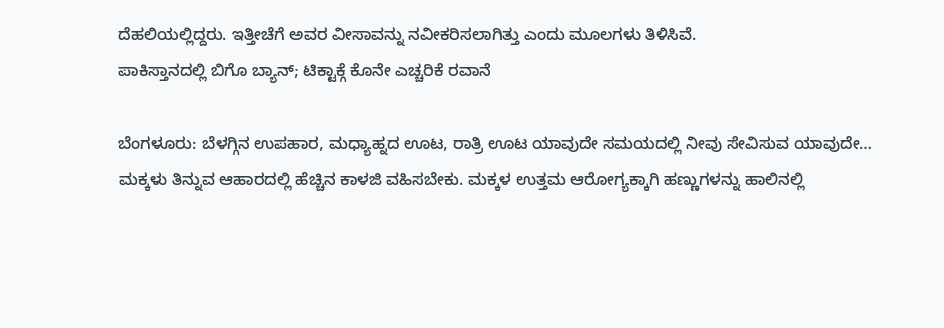ದೆಹಲಿಯಲ್ಲಿದ್ದರು. ಇತ್ತೀಚೆಗೆ ಅವರ ವೀಸಾವನ್ನು ನವೀಕರಿಸಲಾಗಿತ್ತು ಎಂದು ಮೂಲಗಳು ತಿಳಿಸಿವೆ.
ಪಾಕಿಸ್ತಾನದಲ್ಲಿ ಬಿಗೊ ಬ್ಯಾನ್; ಟಿಕ್ಟಾಕ್ಗೆ ಕೊನೇ ಎಚ್ಚರಿಕೆ ರವಾನೆ

ಬೆಂಗಳೂರು: ಬೆಳಗ್ಗಿನ ಉಪಹಾರ, ಮಧ್ಯಾಹ್ನದ ಊಟ, ರಾತ್ರಿ ಊಟ ಯಾವುದೇ ಸಮಯದಲ್ಲಿ ನೀವು ಸೇವಿಸುವ ಯಾವುದೇ…
ಮಕ್ಕಳು ತಿನ್ನುವ ಆಹಾರದಲ್ಲಿ ಹೆಚ್ಚಿನ ಕಾಳಜಿ ವಹಿಸಬೇಕು. ಮಕ್ಕಳ ಉತ್ತಮ ಆರೋಗ್ಯಕ್ಕಾಗಿ ಹಣ್ಣುಗಳನ್ನು ಹಾಲಿನಲ್ಲಿ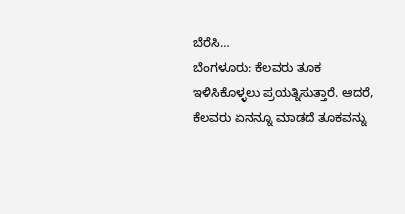ಬೆರೆಸಿ…
ಬೆಂಗಳೂರು: ಕೆಲವರು ತೂಕ ಇಳಿಸಿಕೊಳ್ಳಲು ಪ್ರಯತ್ನಿಸುತ್ತಾರೆ. ಆದರೆ, ಕೆಲವರು ಏನನ್ನೂ ಮಾಡದೆ ತೂಕವನ್ನು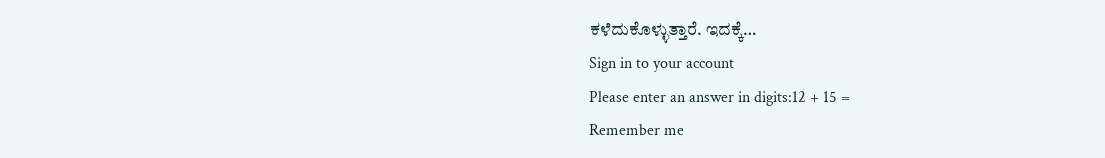ಕಳೆದುಕೊಳ್ಳುತ್ತಾರೆ. ಇದಕ್ಕೆ…
Sign in to your account
Please enter an answer in digits:12 + 15 =
Remember me